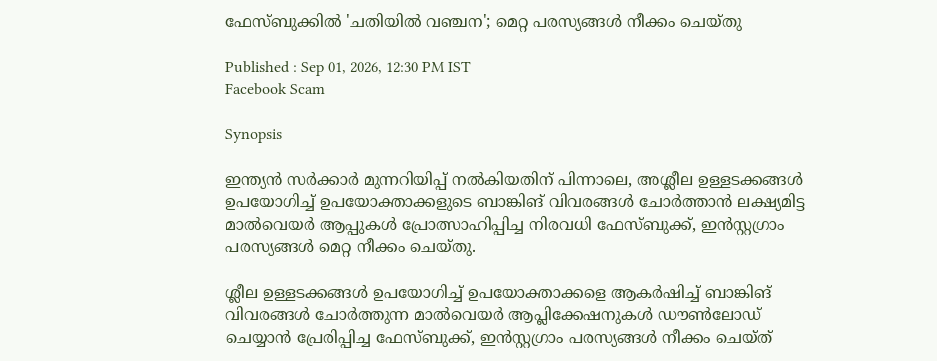ഫേസ്ബുക്കിൽ 'ചതിയിൽ വഞ്ചന'; മെറ്റ പരസ്യങ്ങൾ നീക്കം ചെയ്തു

Published : Sep 01, 2026, 12:30 PM IST
Facebook Scam

Synopsis

ഇന്ത്യൻ സർക്കാർ മുന്നറിയിപ്പ് നൽകിയതിന് പിന്നാലെ, അശ്ലീല ഉള്ളടക്കങ്ങൾ ഉപയോഗിച്ച് ഉപയോക്താക്കളുടെ ബാങ്കിങ് വിവരങ്ങൾ ചോർത്താൻ ലക്ഷ്യമിട്ട മാൽവെയർ ആപ്പുകൾ പ്രോത്സാഹിപ്പിച്ച നിരവധി ഫേസ്ബുക്ക്, ഇൻസ്റ്റഗ്രാം പരസ്യങ്ങൾ മെറ്റ നീക്കം ചെയ്തു.

ശ്ലീല ഉള്ളടക്കങ്ങൾ ഉപയോഗിച്ച് ഉപയോക്താക്കളെ ആകർഷിച്ച് ബാങ്കിങ് വിവരങ്ങൾ ചോർത്തുന്ന മാൽവെയർ ആപ്ലിക്കേഷനുകൾ ഡൗൺലോഡ് ചെയ്യാൻ പ്രേരിപ്പിച്ച ഫേസ്ബുക്ക്, ഇൻസ്റ്റഗ്രാം പരസ്യങ്ങൾ നീക്കം ചെയ്ത്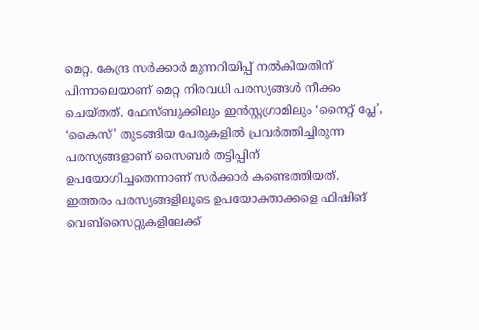മെറ്റ. കേന്ദ്ര സർക്കാർ മുന്നറിയിപ്പ് നൽകിയതിന് പിന്നാലെയാണ് മെറ്റ നിരവധി പരസ്യങ്ങൾ നീക്കം ചെയ്തത്. ഫേസ്ബുക്കിലും ഇൻസ്റ്റഗ്രാമിലും ‘നൈറ്റ് പ്ലേ’, ‘കൈസ്’ തുടങ്ങിയ പേരുകളിൽ പ്രവർത്തിച്ചിരുന്ന പരസ്യങ്ങളാണ് സൈബർ തട്ടിപ്പിന് ഉപയോഗിച്ചതെന്നാണ് സർക്കാർ കണ്ടെത്തിയത്. ഇത്തരം പരസ്യങ്ങളിലൂടെ ഉപയോക്താക്കളെ ഫിഷിങ് വെബ്സൈറ്റുകളിലേക്ക്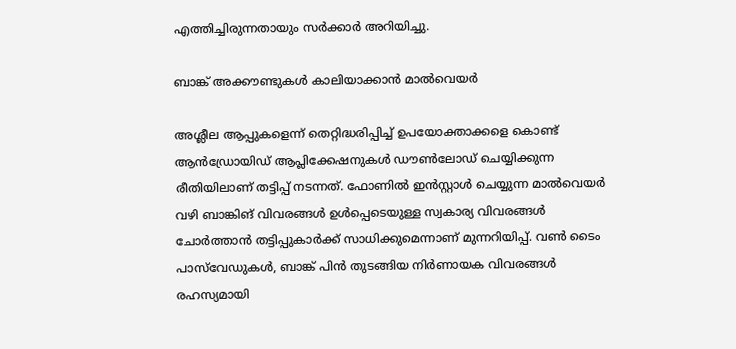എത്തിച്ചിരുന്നതായും സർക്കാർ അറിയിച്ചു.

ബാങ്ക് അക്കൗണ്ടുകൾ കാലിയാക്കാൻ മാൽവെയർ

അശ്ലീല ആപ്പുകളെന്ന് തെറ്റിദ്ധരിപ്പിച്ച് ഉപയോക്താക്കളെ കൊണ്ട് ആൻഡ്രോയിഡ് ആപ്ലിക്കേഷനുകൾ ഡൗൺലോഡ് ചെയ്യിക്കുന്ന രീതിയിലാണ് തട്ടിപ്പ് നടന്നത്. ഫോണിൽ ഇൻസ്റ്റാൾ ചെയ്യുന്ന മാൽവെയർ വഴി ബാങ്കിങ് വിവരങ്ങൾ ഉൾപ്പെടെയുള്ള സ്വകാര്യ വിവരങ്ങൾ ചോർത്താൻ തട്ടിപ്പുകാർക്ക് സാധിക്കുമെന്നാണ് മുന്നറിയിപ്പ്. വൺ ടൈം പാസ്‌വേഡുകൾ, ബാങ്ക് പിൻ തുടങ്ങിയ നിർണായക വിവരങ്ങൾ രഹസ്യമായി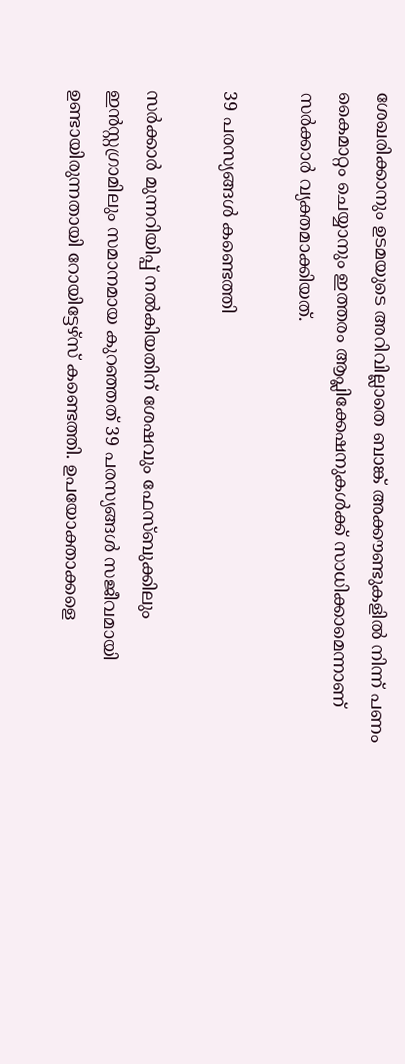ശേഖരിക്കാനും ഉടമയുടെ അറിവില്ലാതെ ബാങ്ക് അക്കൗണ്ടുകളിൽ നിന്ന് പണം കൈമാറ്റം ചെയ്യാനും ഇത്തരം ആപ്ലിക്കേഷനുകൾക്ക് സാധിക്കാമെന്നാണ് സർക്കാർ വ്യക്തമാക്കിയത്.

39 പരസ്യങ്ങൾ കണ്ടെത്തി

സർക്കാർ മുന്നറിയിപ്പ് നൽകിയതിന് ശേഷവും ഫേസ്ബുക്കിലും ഇൻസ്റ്റഗ്രാമിലും സമാനമായ കുറഞ്ഞത് 39 പരസ്യങ്ങൾ സജീവമായി ഉണ്ടായിരുന്നതായി റോയിട്ടേഴ്സ് കണ്ടെത്തി. ഉപയോക്താക്കളെ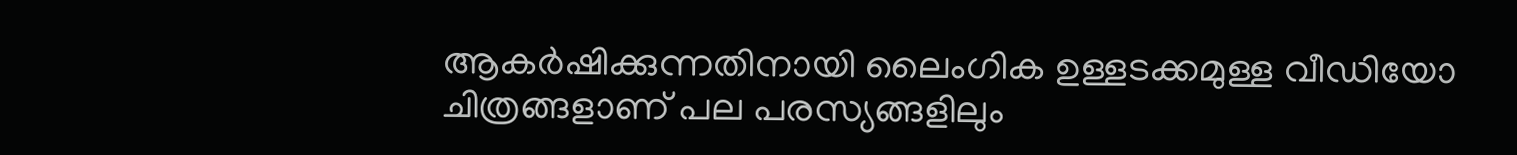ആകർഷിക്കുന്നതിനായി ലൈംഗിക ഉള്ളടക്കമുള്ള വീഡിയോ ചിത്രങ്ങളാണ് പല പരസ്യങ്ങളിലും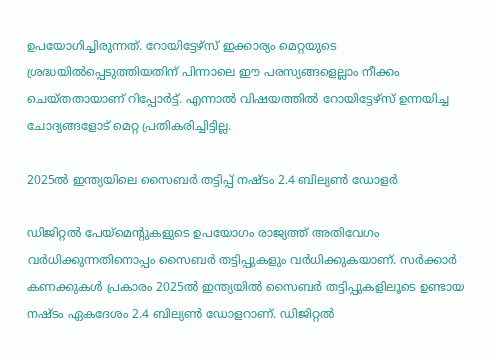ഉപയോഗിച്ചിരുന്നത്. റോയിട്ടേഴ്സ് ഇക്കാര്യം മെറ്റയുടെ ശ്രദ്ധയിൽപ്പെടുത്തിയതിന് പിന്നാലെ ഈ പരസ്യങ്ങളെല്ലാം നീക്കം ചെയ്തതായാണ് റിപ്പോർട്ട്. എന്നാൽ വിഷയത്തിൽ റോയിട്ടേഴ്സ് ഉന്നയിച്ച ചോദ്യങ്ങളോട് മെറ്റ പ്രതികരിച്ചിട്ടില്ല.

2025ൽ ഇന്ത്യയിലെ സൈബർ തട്ടിപ്പ് നഷ്ടം 2.4 ബില്യൺ ഡോളർ

ഡിജിറ്റൽ പേയ്മെന്റുകളുടെ ഉപയോഗം രാജ്യത്ത് അതിവേഗം വർധിക്കുന്നതിനൊപ്പം സൈബർ തട്ടിപ്പുകളും വർധിക്കുകയാണ്. സർക്കാർ കണക്കുകൾ പ്രകാരം 2025ൽ ഇന്ത്യയിൽ സൈബർ തട്ടിപ്പുകളിലൂടെ ഉണ്ടായ നഷ്ടം ഏകദേശം 2.4 ബില്യൺ ഡോളറാണ്. ഡിജിറ്റൽ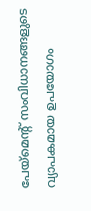പേയ്മെന്റ് സംവിധാനങ്ങളുടെ വ്യാപകമായ ഉപയോഗം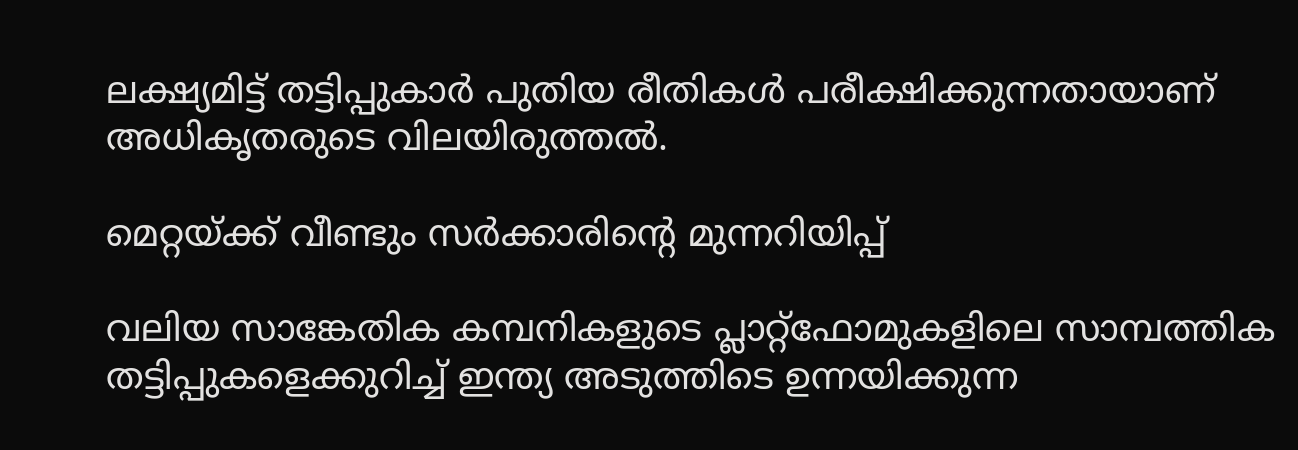ലക്ഷ്യമിട്ട് തട്ടിപ്പുകാർ പുതിയ രീതികൾ പരീക്ഷിക്കുന്നതായാണ് അധികൃതരുടെ വിലയിരുത്തൽ.

മെറ്റയ്ക്ക് വീണ്ടും സർക്കാരിന്റെ മുന്നറിയിപ്പ്

വലിയ സാങ്കേതിക കമ്പനികളുടെ പ്ലാറ്റ്ഫോമുകളിലെ സാമ്പത്തിക തട്ടിപ്പുകളെക്കുറിച്ച് ഇന്ത്യ അടുത്തിടെ ഉന്നയിക്കുന്ന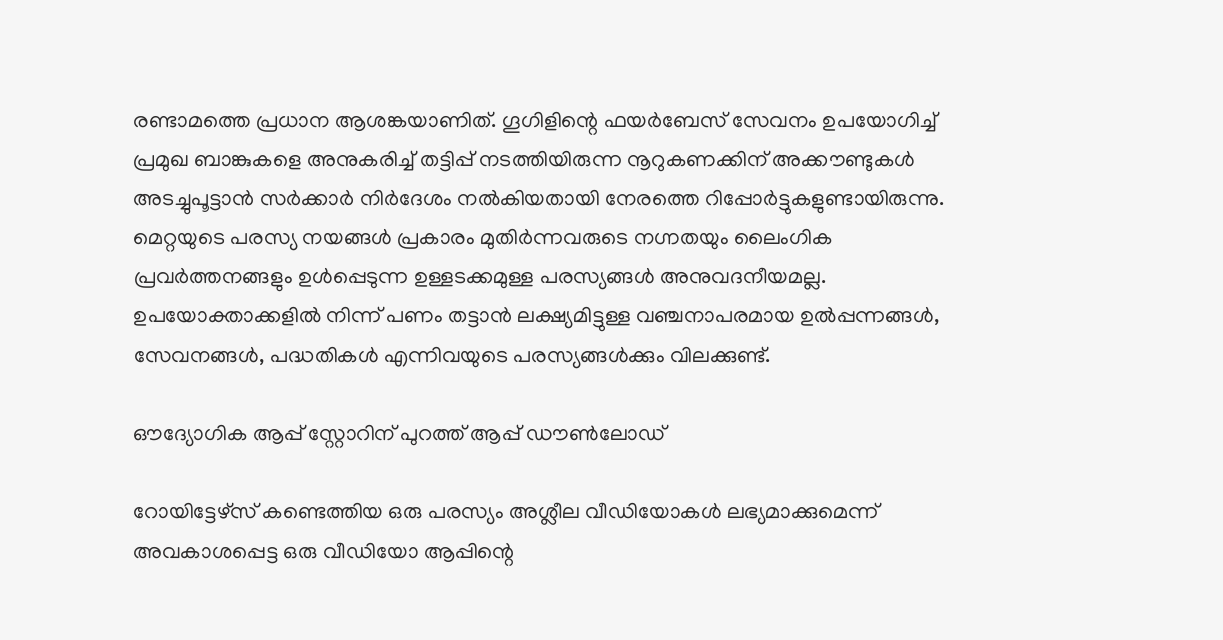രണ്ടാമത്തെ പ്രധാന ആശങ്കയാണിത്. ഗൂഗിളിന്റെ ഫയർബേസ് സേവനം ഉപയോഗിച്ച് പ്രമുഖ ബാങ്കുകളെ അനുകരിച്ച് തട്ടിപ്പ് നടത്തിയിരുന്ന നൂറുകണക്കിന് അക്കൗണ്ടുകൾ അടച്ചുപൂട്ടാൻ സർക്കാർ നിർദേശം നൽകിയതായി നേരത്തെ റിപ്പോർട്ടുകളുണ്ടായിരുന്നു. മെറ്റയുടെ പരസ്യ നയങ്ങൾ പ്രകാരം മുതിർന്നവരുടെ നഗ്നതയും ലൈംഗിക പ്രവർത്തനങ്ങളും ഉൾപ്പെടുന്ന ഉള്ളടക്കമുള്ള പരസ്യങ്ങൾ അനുവദനീയമല്ല. ഉപയോക്താക്കളിൽ നിന്ന് പണം തട്ടാൻ ലക്ഷ്യമിട്ടുള്ള വഞ്ചനാപരമായ ഉൽപ്പന്നങ്ങൾ, സേവനങ്ങൾ, പദ്ധതികൾ എന്നിവയുടെ പരസ്യങ്ങൾക്കും വിലക്കുണ്ട്.

ഔദ്യോഗിക ആപ്പ് സ്റ്റോറിന് പുറത്ത് ആപ്പ് ഡൗൺലോഡ്

റോയിട്ടേഴ്സ് കണ്ടെത്തിയ ഒരു പരസ്യം അശ്ലീല വീഡിയോകൾ ലഭ്യമാക്കുമെന്ന് അവകാശപ്പെട്ട ഒരു വീഡിയോ ആപ്പിന്റെ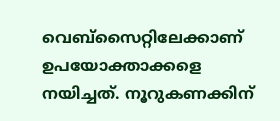വെബ്സൈറ്റിലേക്കാണ് ഉപയോക്താക്കളെ നയിച്ചത്. നൂറുകണക്കിന്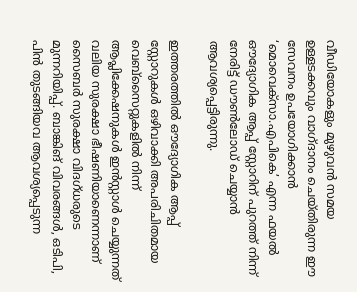വീഡിയോകളും മുഴുവൻ സമയ ഉള്ളടക്കവും വാഗ്ദാനം ചെയ്തിരുന്ന ഈ സേവനം ഉപയോഗിക്കാൻ ‘മൊവെക്സാ.എപികെ’ എന്ന ഫയൽ ഔദ്യോഗിക ആപ്പ് സ്റ്റോറിന് പുറത്ത് നിന്ന് നേരിട്ട് ഡൗൺലോഡ് ചെയ്യാൻ ആവശ്യപ്പെട്ടിരുന്നു.

ഇത്തരത്തിൽ ഔദ്യോഗിക ആപ്പ് സ്റ്റോറുകൾ ഒഴിവാക്കി അപരിചിതമായ വെബ്സൈറ്റുകളിൽ നിന്ന് ആപ്ലിക്കേഷനുകൾ ഇൻസ്റ്റാൾ ചെയ്യുന്നത് വലിയ സുരക്ഷാ ഭീഷണിയാണെന്നാണ് സൈബർ സുരക്ഷാ വിദഗ്ധരുടെ മുന്നറിയിപ്പ്. ബാങ്കിങ് വിവരങ്ങൾ, ഒടിപി, പിൻ തുടങ്ങിയവ ആവശ്യപ്പെടുന്ന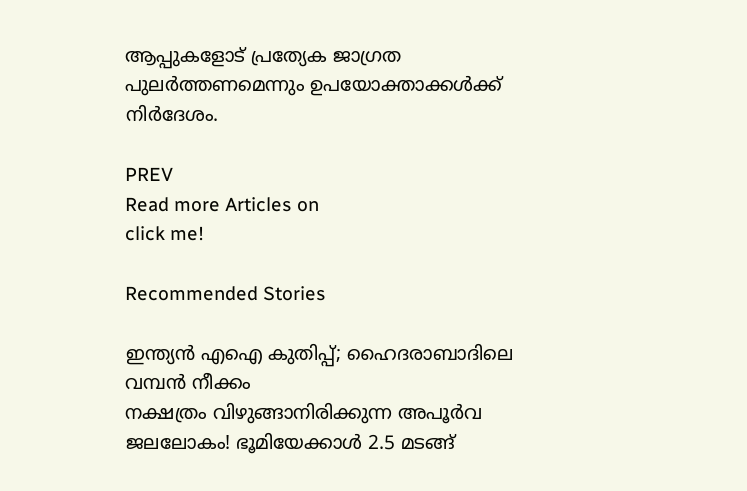ആപ്പുകളോട് പ്രത്യേക ജാഗ്രത പുലർത്തണമെന്നും ഉപയോക്താക്കൾക്ക് നിർദേശം.

PREV
Read more Articles on
click me!

Recommended Stories

ഇന്ത്യൻ എഐ കുതിപ്പ്; ഹൈദരാബാദിലെ വമ്പൻ നീക്കം
നക്ഷത്രം വിഴുങ്ങാനിരിക്കുന്ന അപൂർവ ജലലോകം! ഭൂമിയേക്കാൾ 2.5 മടങ്ങ്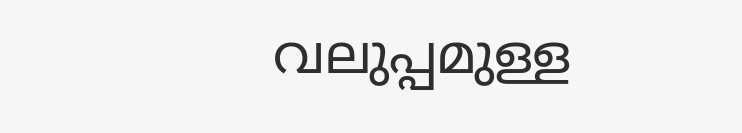വലുപ്പമുള്ള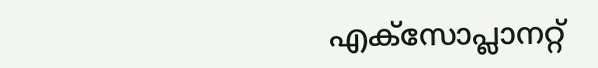എക്സോപ്ലാനറ്റ്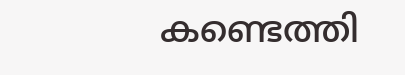കണ്ടെത്തി